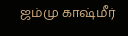ஜம்மு காஷ்மீர்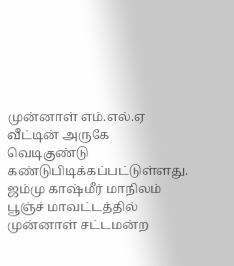முன்னாள் எம்.எல்.ஏ வீட்டின் அருகே வெடிகுண்டு கண்டுபிடிக்கப்பட்டுள்ளது.
ஜம்மு காஷ்மீர் மாநிலம் பூஞ்ச் மாவட்டத்தில் முன்னாள் சட்டமன்ற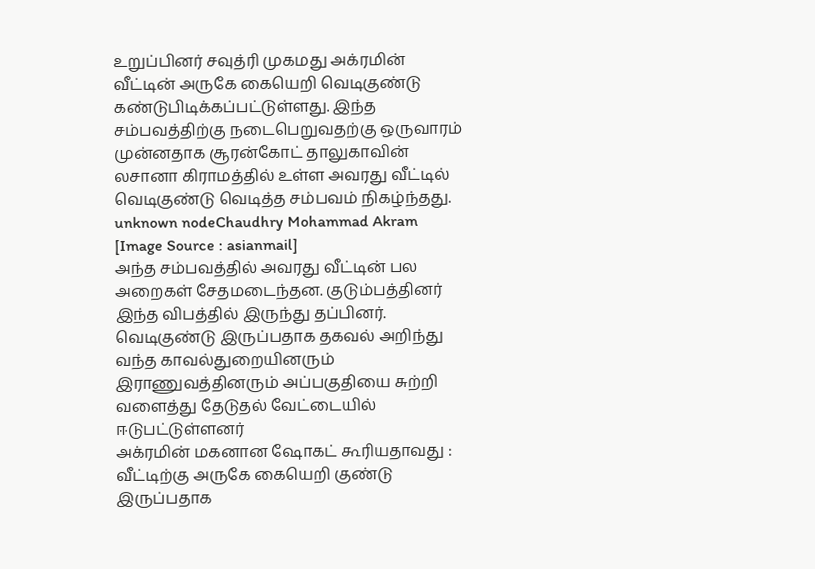உறுப்பினர் சவுத்ரி முகமது அக்ரமின் வீட்டின் அருகே கையெறி வெடிகுண்டு கண்டுபிடிக்கப்பட்டுள்ளது. இந்த சம்பவத்திற்கு நடைபெறுவதற்கு ஒருவாரம் முன்னதாக சூரன்கோட் தாலுகாவின் லசானா கிராமத்தில் உள்ள அவரது வீட்டில் வெடிகுண்டு வெடித்த சம்பவம் நிகழ்ந்தது.
unknown nodeChaudhry Mohammad Akram [Image Source : asianmail]
அந்த சம்பவத்தில் அவரது வீட்டின் பல அறைகள் சேதமடைந்தன. குடும்பத்தினர் இந்த விபத்தில் இருந்து தப்பினர். வெடிகுண்டு இருப்பதாக தகவல் அறிந்து வந்த காவல்துறையினரும் இராணுவத்தினரும் அப்பகுதியை சுற்றி வளைத்து தேடுதல் வேட்டையில் ஈடுபட்டுள்ளனர்
அக்ரமின் மகனான ஷோகட் கூரியதாவது :
வீட்டிற்கு அருகே கையெறி குண்டு இருப்பதாக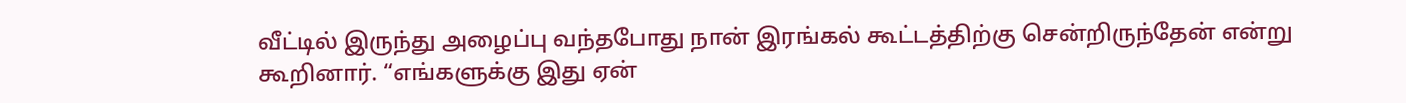வீட்டில் இருந்து அழைப்பு வந்தபோது நான் இரங்கல் கூட்டத்திற்கு சென்றிருந்தேன் என்று கூறினார். “எங்களுக்கு இது ஏன்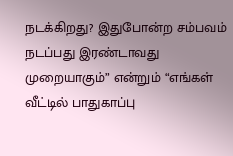நடக்கிறது? இதுபோன்ற சம்பவம் நடப்பது இரண்டாவது முறையாகும்” என்றும் “எங்கள் வீட்டில் பாதுகாப்பு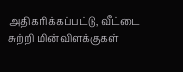அதிகரிக்கப்பட்டு, வீட்டை சுற்றி மின்விளக்குகள்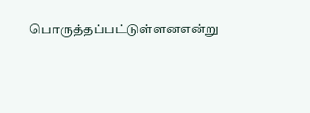பொருத்தப்பட்டுள்ளனஎன்று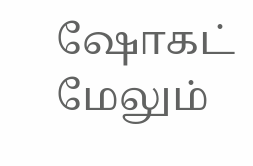ஷோகட் மேலும்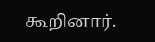கூறினார்.